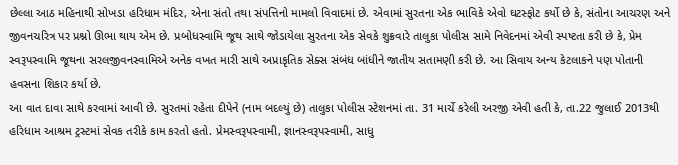છેલ્લા આઠ મહિનાથી સોખડા હરિધામ મંદિર, એના સંતો તથા સંપત્તિનો મામલો વિવાદમાં છે. એવામાં સુરતના એક ભાવિકે એવો ઘટસ્ફોટ કર્યો છે કે, સંતોના આચરણ અને જીવનચરિત્ર પર પ્રશ્નો ઊભા થાય એમ છે. પ્રબોધસ્વામિ જૂથ સાથે જોડાયેલા સુરતના એક સેવકે શુક્રવારે તાલુકા પોલીસ સામે નિવેદનમાં એવી સ્પષ્ટતા કરી છે કે, પ્રેમ સ્વરૂપસ્વામિ જૂથના સરલજીવનસ્વામિએ અનેક વખત મારી સાથે અપ્રાકૃતિક સેક્સ સંબંધ બાંધીને જાતીય સતામણી કરી છે. આ સિવાય અન્ય કેટલાકને પણ પોતાની હવસના શિકાર કર્યા છે.
આ વાત દાવા સાથે કરવામાં આવી છે. સુરતમાં રહેતા દીપેને (નામ બદલ્યું છે) તાલુકા પોલીસ સ્ટેશનમાં તા. 31 માર્ચે કરેલી અરજી એવી હતી કે, તા.22 જુલાઈ 2013થી હરિધામ આશ્રમ ટ્રસ્ટમાં સેવક તરીકે કામ કરતો હતો. પ્રેમસ્વરૂપસ્વામી, જ્ઞાનસ્વરૂપસ્વામી, સાધુ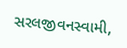સરલજીવનસ્વામી,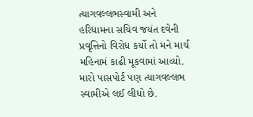ત્યાગવલ્લભસ્વામી અને હરિધામના સચિવ જયંત દવેની પ્રવૃત્તિનો વિરોધ કર્યો તો મને માર્ચ મહિનામં કાઢી મૂકવામાં આવ્યો. મારો પાસપોર્ટ પણ ત્યાગવલ્લભ સ્વામીએ લઈ લીધો છે.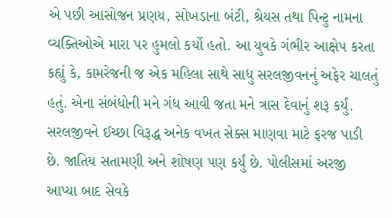એ પછી આસોજન પ્રણય, સોખડાના બંટી, શ્રેયસ તથા પિન્ટુ નામના વ્યક્તિઓએ મારા પર હુમલો કર્યો હતો. આ યુવકે ગંભીર આક્ષેપ કરતા કહ્યું કે, કામરેજની જ એક મહિલા સાથે સાધુ સરલજીવનનું અફેર ચાલતું હતું. એના સંબંધોની મને ગંધ આવી જતા મને ત્રાસ દેવાનું શરૂ કર્યું. સરલજીવને ઈચ્છા વિરૂદ્ધ અનેક વખત સેક્સ માણવા માટે ફરજ પાડી છે. જાતિય સતામણી અને શોષણ પણ કર્યું છે. પોલીસમાં અરજી આપ્યા બાદ સેવકે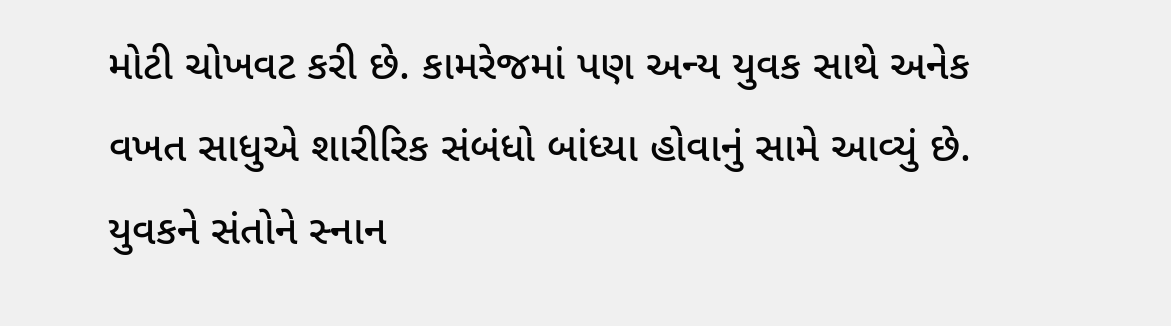મોટી ચોખવટ કરી છે. કામરેજમાં પણ અન્ય યુવક સાથે અનેક વખત સાધુએ શારીરિક સંબંધો બાંધ્યા હોવાનું સામે આવ્યું છે. યુવકને સંતોને સ્નાન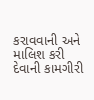કરાવવાની અને માલિશ કરી દેવાની કામગીરી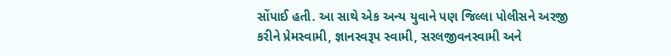સોંપાઈ હતી. આ સાથે એક અન્ય યુવાને પણ જિલ્લા પોલીસને અરજી કરીને પ્રેમસ્વામી, જ્ઞાનસ્વરૂપ સ્વામી, સરલજીવનસ્વામી અને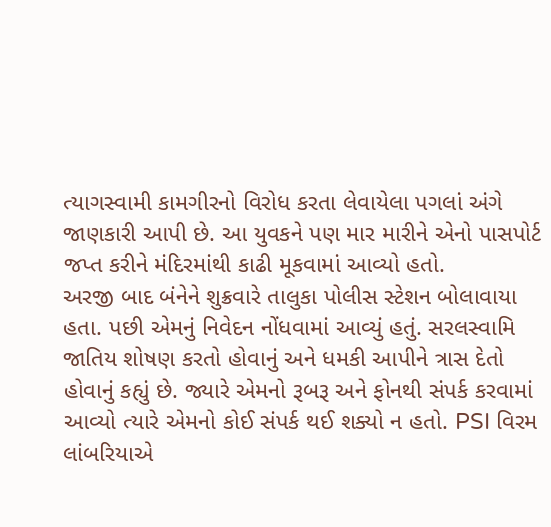ત્યાગસ્વામી કામગીરનો વિરોધ કરતા લેવાયેલા પગલાં અંગે જાણકારી આપી છે. આ યુવકને પણ માર મારીને એનો પાસપોર્ટ જપ્ત કરીને મંદિરમાંથી કાઢી મૂકવામાં આવ્યો હતો.
અરજી બાદ બંનેને શુક્રવારે તાલુકા પોલીસ સ્ટેશન બોલાવાયા હતા. પછી એમનું નિવેદન નોંધવામાં આવ્યું હતું. સરલસ્વામિ જાતિય શોષણ કરતો હોવાનું અને ધમકી આપીને ત્રાસ દેતો હોવાનું કહ્યું છે. જ્યારે એમનો રૂબરૂ અને ફોનથી સંપર્ક કરવામાં આવ્યો ત્યારે એમનો કોઈ સંપર્ક થઈ શક્યો ન હતો. PSI વિરમ લાંબરિયાએ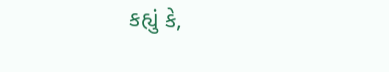કહ્યું કે,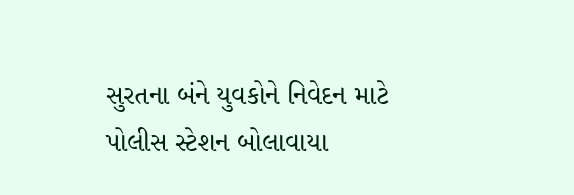સુરતના બંને યુવકોને નિવેદન માટે પોલીસ સ્ટેશન બોલાવાયા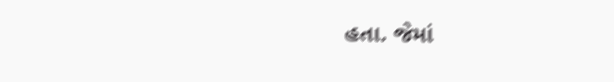હતા. જેમાં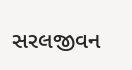સરલજીવન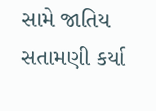સામે જાતિય સતામણી કર્યા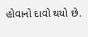હોવાનો દાવો થયો છે.